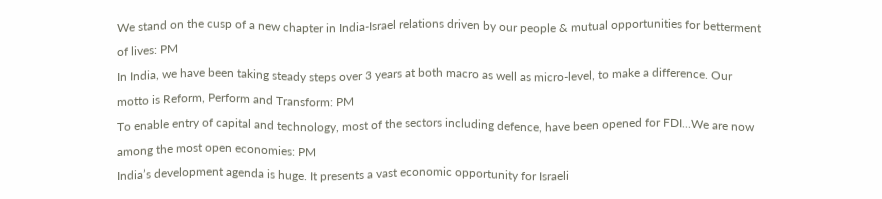We stand on the cusp of a new chapter in India-Israel relations driven by our people & mutual opportunities for betterment of lives: PM
In India, we have been taking steady steps over 3 years at both macro as well as micro-level, to make a difference. Our motto is Reform, Perform and Transform: PM
To enable entry of capital and technology, most of the sectors including defence, have been opened for FDI...We are now among the most open economies: PM
India’s development agenda is huge. It presents a vast economic opportunity for Israeli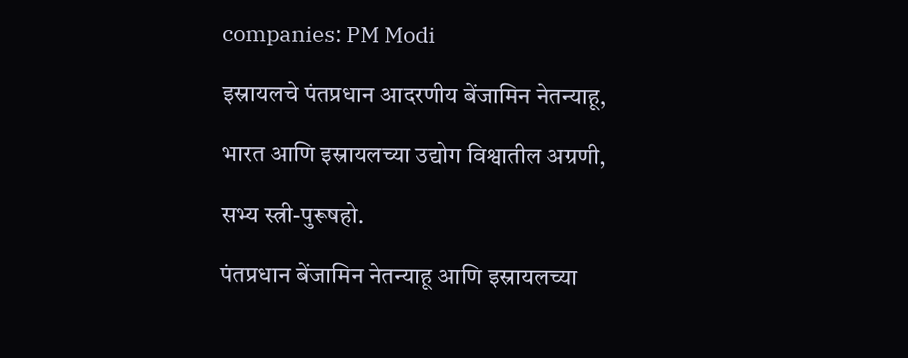companies: PM Modi

इस्रायलचे पंतप्रधान आदरणीय बेंजामिन नेतन्याहू,

भारत आणि इस्रायलच्या उद्योग विश्वातील अग्रणी,

सभ्य स्त्री-पुरूषहो.

पंतप्रधान बेंजामिन नेतन्याहू आणि इस्रायलच्या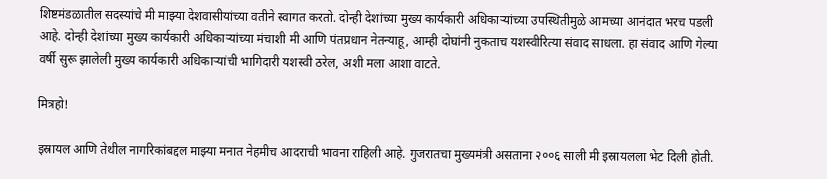शिष्टमंडळातील सदस्यांचे मी माझ्या देशवासीयांच्या वतीने स्वागत करतो. दोन्ही देशांच्या मुख्य कार्यकारी अधिकाऱ्यांच्या उपस्थितीमुळे आमच्या आनंदात भरच पडली आहे. दोन्ही देशांच्या मुख्य कार्यकारी अधिकाऱ्यांच्या मंचाशी मी आणि पंतप्रधान नेतन्याहू, आम्ही दोघांनी नुकताच यशस्वीरित्या संवाद साधला. हा संवाद आणि गेल्या वर्षी सुरू झालेली मुख्य कार्यकारी अधिकाऱ्यांची भागिदारी यशस्वी ठरेल, अशी मला आशा वाटते.

मित्रहो!

इस्रायल आणि तेथील नागरिकांबद्दल माझ्या मनात नेहमीच आदराची भावना राहिली आहे. गुजरातचा मुख्यमंत्री असताना २००६ साली मी इस्रायलला भेट दिली होती.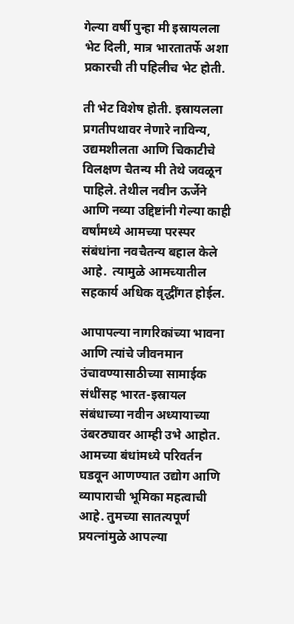गेल्या वर्षी पुन्हा मी इस्रायलला भेट दिली, मात्र भारतातर्फे अशा प्रकारची ती पहिलीच भेट होती.

ती भेट विशेष होती. इस्रायलला प्रगतीपथावर नेणारे नाविन्य, उद्यमशीलता आणि चिकाटीचे विलक्षण चैतन्य मी तेथे जवळून पाहिले. तेथील नवीन ऊर्जेने आणि नव्या उद्दिष्टांनी गेल्या काही वर्षांमध्ये आमच्या परस्पर संबंधांना नवचैतन्य बहाल केले आहे.  त्यामुळे आमच्यातील सहकार्य अधिक वृद्धींगत होईल.

आपापल्या नागरिकांच्या भावना आणि त्यांचे जीवनमान उंचावण्यासाठीच्या सामाईक संधींसह भारत-इस्रायल संबंधाच्या नवीन अध्यायाच्या उंबरठ्यावर आम्ही उभे आहोत. आमच्या बंधांमध्ये परिवर्तन घडवून आणण्यात उद्योग आणि व्यापाराची भूमिका महत्वाची आहे. तुमच्या सातत्यपूर्ण प्रयत्नांमुळे आपल्या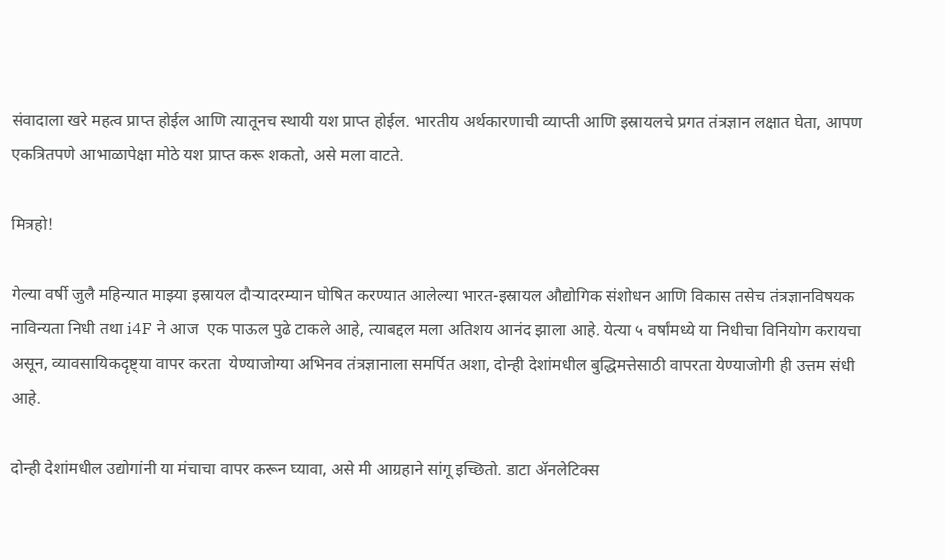संवादाला खरे महत्व प्राप्त होईल आणि त्यातूनच स्थायी यश प्राप्त होईल. भारतीय अर्थकारणाची व्याप्ती आणि इस्रायलचे प्रगत तंत्रज्ञान लक्षात घेता, आपण एकत्रितपणे आभाळापेक्षा मोठे यश प्राप्त करू शकतो, असे मला वाटते.

मित्रहो!

गेल्या वर्षी जुलै महिन्यात माझ्या इस्रायल दौऱ्यादरम्यान घोषित करण्यात आलेल्या भारत-इस्रायल औद्योगिक संशोधन आणि विकास तसेच तंत्रज्ञानविषयक नाविन्यता निधी तथा i4F ने आज  एक पाऊल पुढे टाकले आहे, त्याबद्दल मला अतिशय आनंद झाला आहे. येत्या ५ वर्षांमध्ये या निधीचा विनियोग करायचा असून, व्यावसायिकदृष्ट्या वापर करता  येण्याजोग्या अभिनव तंत्रज्ञानाला समर्पित अशा, दोन्ही देशांमधील बुद्धिमत्तेसाठी वापरता येण्याजोगी ही उत्तम संधी आहे.

दोन्ही देशांमधील उद्योगांनी या मंचाचा वापर करून घ्यावा, असे मी आग्रहाने सांगू इच्छितो. डाटा ॲनलेटिक्स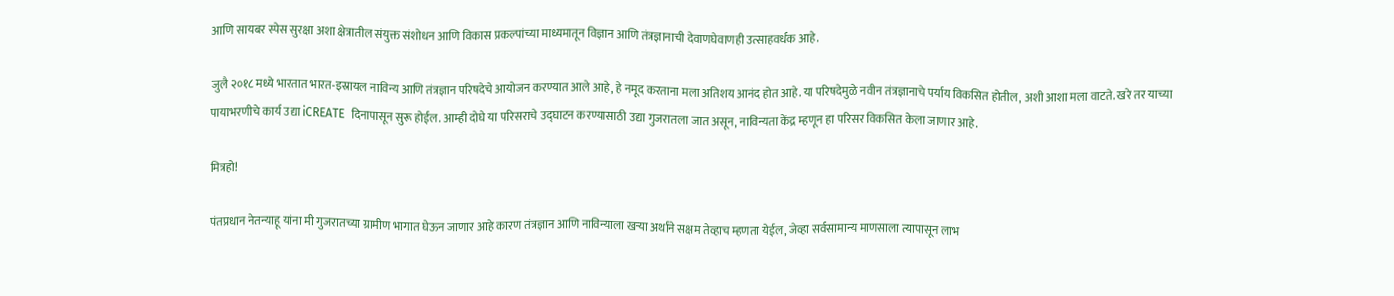आणि सायबर स्पेस सुरक्षा अशा क्षेत्रातील संयुक्त संशोधन आणि विकास प्रकल्पांच्या माध्यमातून विज्ञान आणि तंत्रज्ञानाची देवाणघेवाणही उत्साहवर्धक आहे.

जुलै २०१८ मध्ये भारतात भारत-इस्रायल नाविन्य आणि तंत्रज्ञान परिषदेचे आयोजन करण्यात आले आहे, हे नमूद करताना मला अतिशय आनंद होत आहे. या परिषदेमुळे नवीन तंत्रज्ञानाचे पर्याय विकसित होतील, अशी आशा मला वाटते. खरे तर याच्या पायाभरणीचे कार्य उद्या iCREATE  दिनापासून सुरू होईल. आम्ही दोघे या परिसराचे उद्‌घाटन करण्यासाठी उद्या गुजरातला जात असून, नाविन्यता केंद्र म्हणून हा परिसर विकसित केला जाणार आहे.

मित्रहो!

पंतप्रधान नेतन्याहू यांना मी गुजरातच्या ग्रामीण भागात घेऊन जाणार आहे कारण तंत्रज्ञान आणि नाविन्याला खऱ्या अर्थाने सक्षम तेव्हाच म्हणता येईल, जेव्हा सर्वसामान्य माणसाला त्यापासून लाभ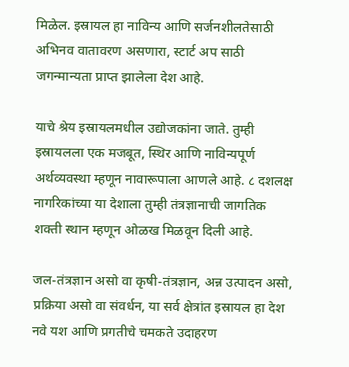मिळेल. इस्रायल हा नाविन्य आणि सर्जनशीलतेसाठी अभिनव वातावरण असणारा, स्टार्ट अप साठी जगन्मान्यता प्राप्त झालेला देश आहे.

याचे श्रेय इस्रायलमधील उद्योजकांना जाते. तुम्ही इस्रायलला एक मजबूत, स्थिर आणि नाविन्यपूर्ण अर्थव्यवस्था म्हणून नावारूपाला आणले आहे. ८ दशलक्ष नागरिकांच्या या देशाला तुम्ही तंत्रज्ञानाची जागतिक शक्ती स्थान म्हणून ओळख मिळवून दिली आहे.

जल-तंत्रज्ञान असो वा कृषी-तंत्रज्ञान, अन्न उत्पादन असो, प्रक्रिया असो वा संवर्धन, या सर्व क्षेत्रांत इस्रायल हा देश नवे यश आणि प्रगतीचे चमकते उदाहरण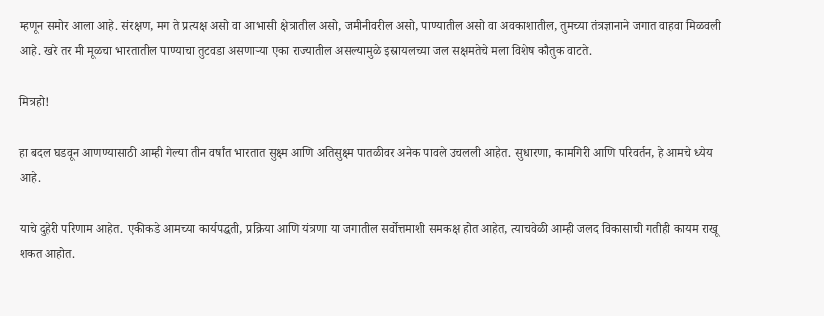म्हणून समोर आला आहे. संरक्षण, मग ते प्रत्यक्ष असो वा आभासी क्षेत्रातील असो, जमीनीवरील असो, पाण्यातील असो वा अवकाशातील, तुमच्या तंत्रज्ञानाने जगात वाहवा मिळवली आहे. खरे तर मी मूळचा भारतातील पाण्याचा तुटवडा असणाऱ्या एका राज्यातील असल्यामुळे इस्रायलच्या जल सक्षमतेचे मला विशेष कौतुक वाटते.

मित्रहो!

हा बदल घडवून आणण्यासाठी आम्ही गेल्या तीन वर्षांत भारतात सुक्ष्म आणि अतिसुक्ष्म पातळीवर अनेक पावले उचलली आहेत. सुधारणा, कामगिरी आणि परिवर्तन, हे आमचे ध्येय आहे.

याचे दुहेरी परिणाम आहेत. एकीकडे आमच्या कार्यपद्धती, प्रक्रिया आणि यंत्रणा या जगातील सर्वोत्तमाशी समकक्ष होत आहेत, त्याचवेळी आम्ही जलद विकासाची गतीही कायम राखू शकत आहोत.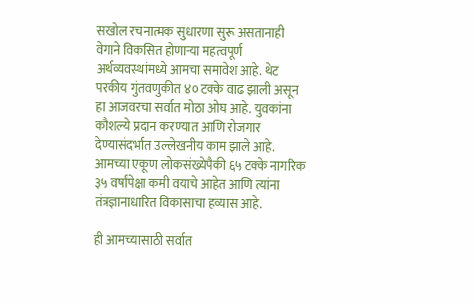सखोल रचनात्मक सुधारणा सुरू असतानाही वेगाने विकसित होणाऱ्या महत्वपूर्ण अर्थव्यवस्थांमध्ये आमचा समावेश आहे. थेट परकीय गुंतवणुकीत ४० टक्के वाढ झाली असून हा आजवरचा सर्वात मोठा ओघ आहे. युवकांना कौशल्ये प्रदान करण्यात आणि रोजगार देण्यासंदर्भात उल्लेखनीय काम झाले आहे. आमच्या एकूण लोकसंख्येपैकी ६५ टक्के नागरिक ३५ वर्षांपेक्षा कमी वयाचे आहेत आणि त्यांना तंत्रज्ञानाधारित विकासाचा हव्यास आहे.

ही आमच्यासाठी सर्वात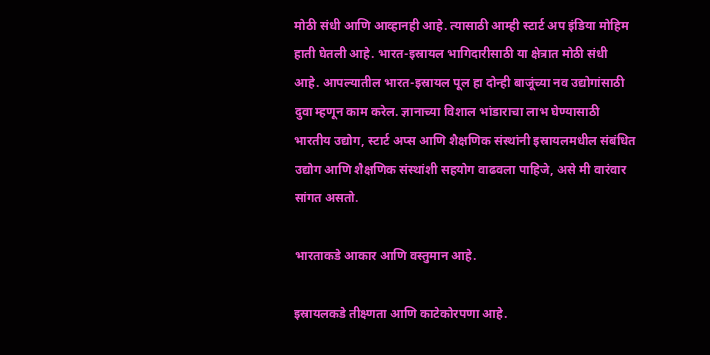मोठी संधी आणि आव्हानही आहे. त्यासाठी आम्ही स्टार्ट अप इंडिया मोहिम हाती घेतली आहे. भारत-इस्रायल भागिदारीसाठी या क्षेत्रात मोठी संधी आहे. आपल्यातील भारत-इस्रायल पूल हा दोन्ही बाजूंच्या नव उद्योगांसाठी दुवा म्हणून काम करेल. ज्ञानाच्या विशाल भांडाराचा लाभ घेण्यासाठी भारतीय उद्योग, स्टार्ट अप्स आणि शैक्षणिक संस्थांनी इस्रायलमधील संबंधित उद्योग आणि शैक्षणिक संस्थांशी सहयोग वाढवला पाहिजे, असे मी वारंवार सांगत असतो.

भारताकडे आकार आणि वस्तुमान आहे.

इस्रायलकडे तीक्ष्णता आणि काटेकोरपणा आहे.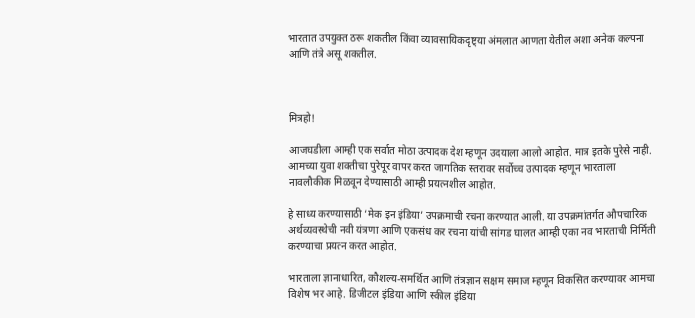भारतात उपयुक्त ठरू शकतील किंवा व्यावसायिकदृष्ट्या अंमलात आणता येतील अशा अनेक कल्पना आणि तंत्रे असू शकतील.



मित्रहो!

आजघडीला आम्ही एक सर्वात मोठा उत्पादक देश म्हणून उदयाला आलो आहोत. मात्र इतके पुरेसे नाही. आमच्या युवा शक्तीचा पुरेपूर वापर करत जागतिक स्तरावर सर्वोच्च उत्पादक म्हणून भारताला नावलौकीक मिळवून देण्यासाठी आम्ही प्रयत्नशील आहोत.

हे साध्य करण्यासाठी ‘मेक इन इंडिया’ उपक्रमाची रचना करण्यात आली. या उपक्रमांतर्गत औपचारिक अर्थव्यवस्थेची नवी यंत्रणा आणि एकसंध कर रचना यांची सांगड घालत आम्ही एका नव भारताची निर्मिती करण्याचा प्रयत्न करत आहोत.

भारताला ज्ञानाधारित, कौशल्य-समर्थित आणि तंत्रज्ञान सक्षम समाज म्हणून विकसित करण्यावर आमचा विशेष भर आहे. डिजीटल इंडिया आणि स्कील इंडिया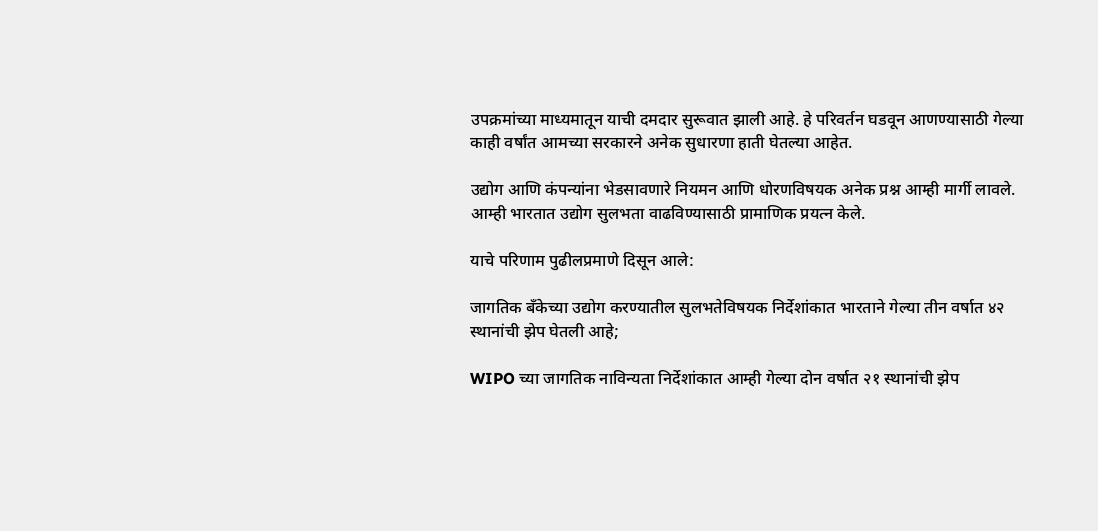उपक्रमांच्या माध्यमातून याची दमदार सुरूवात झाली आहे. हे परिवर्तन घडवून आणण्यासाठी गेल्या काही वर्षांत आमच्या सरकारने अनेक सुधारणा हाती घेतल्या आहेत.

उद्योग आणि कंपन्यांना भेडसावणारे नियमन आणि धोरणविषयक अनेक प्रश्न आम्ही मार्गी लावले. आम्ही भारतात उद्योग सुलभता वाढविण्यासाठी प्रामाणिक प्रयत्न केले.

याचे परिणाम पुढीलप्रमाणे दिसून आले:

जागतिक बँकेच्या उद्योग करण्यातील सुलभतेविषयक निर्देशांकात भारताने गेल्या तीन वर्षात ४२ स्थानांची झेप घेतली आहे;

WIPO च्या जागतिक नाविन्यता निर्देशांकात आम्ही गेल्या दोन वर्षात २१ स्थानांची झेप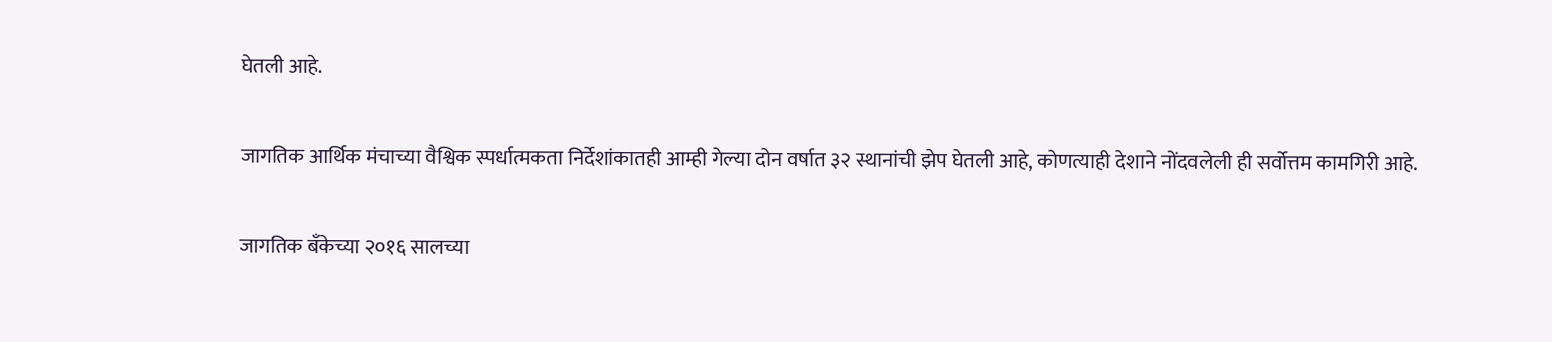घेतली आहे.

जागतिक आर्थिक मंचाच्या वैश्विक स्पर्धात्मकता निर्देशांकातही आम्ही गेल्या दोन वर्षात ३२ स्थानांची झेप घेतली आहे, कोणत्याही देशाने नोंदवलेली ही सर्वोत्तम कामगिरी आहे.

जागतिक बँकेच्या २०१६ सालच्या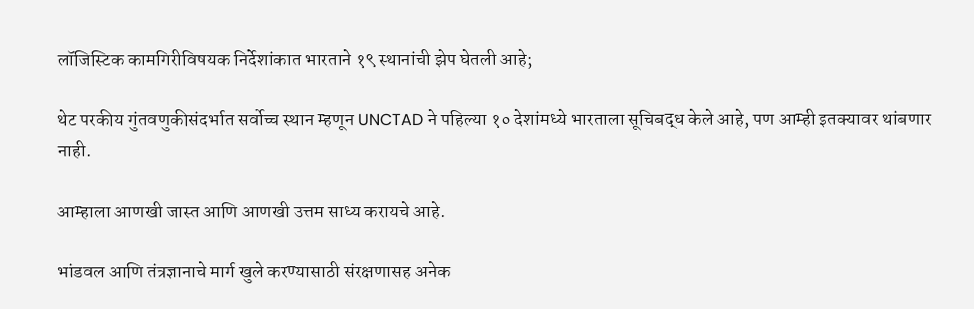लॉजिस्टिक कामगिरीविषयक निर्देशांकात भारताने १९ स्थानांची झेप घेतली आहे;

थेट परकीय गुंतवणुकीसंदर्भात सर्वोच्च स्थान म्हणून UNCTAD ने पहिल्या १० देशांमध्ये भारताला सूचिबद्ध केले आहे, पण आम्ही इतक्यावर थांबणार नाही.

आम्हाला आणखी जास्त आणि आणखी उत्तम साध्य करायचे आहे.

भांडवल आणि तंत्रज्ञानाचे मार्ग खुले करण्यासाठी संरक्षणासह अनेक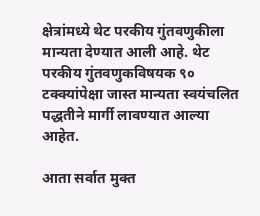क्षेत्रांमध्ये थेट परकीय गुंतवणुकीला मान्यता देण्यात आली आहे. थेट परकीय गुंतवणुकविषयक ९० टक्क्यांपेक्षा जास्त मान्यता स्वयंचलित पद्धतीने मार्गी लावण्यात आल्या आहेत.

आता सर्वात मुक्त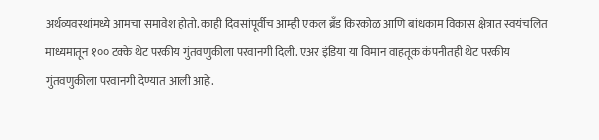अर्थव्यवस्थांमध्ये आमचा समावेश होतो. काही दिवसांपूर्वीच आम्ही एकल ब्रँड किरकोळ आणि बांधकाम विकास क्षेत्रात स्वयंचलित माध्यमातून १०० टक्के थेट परकीय गुंतवणुकीला परवानगी दिली. एअर इंडिया या विमान वाहतूक कंपनीतही थेट परकीय गुंतवणुकीला परवानगी देण्यात आली आहे.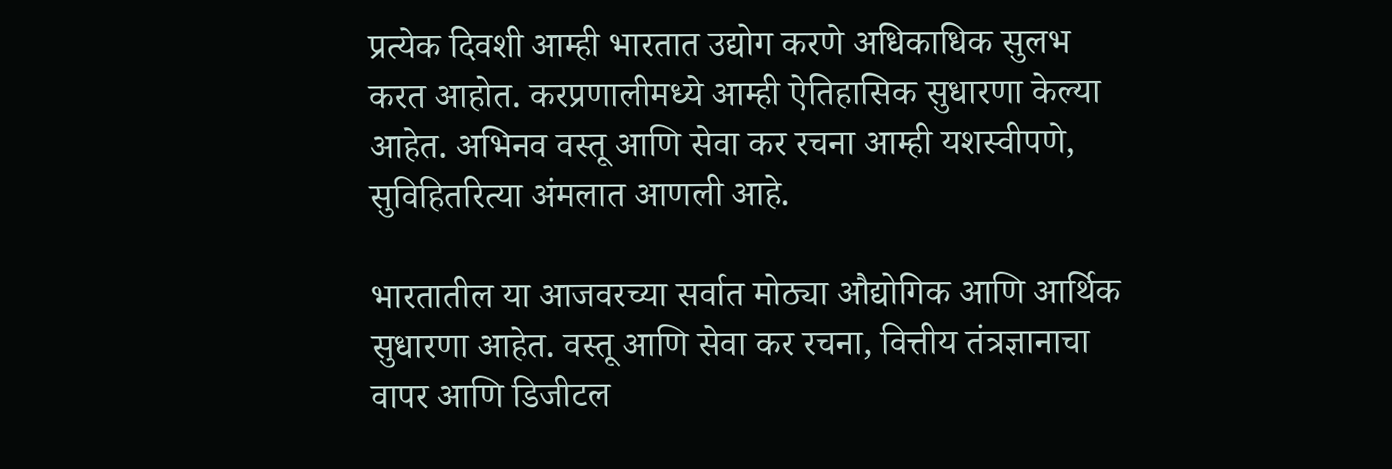प्रत्येक दिवशी आम्ही भारतात उद्योग करणे अधिकाधिक सुलभ करत आहोत. करप्रणालीमध्ये आम्ही ऐतिहासिक सुधारणा केल्या आहेत. अभिनव वस्तू आणि सेवा कर रचना आम्ही यशस्वीपणे, सुविहितरित्या अंमलात आणली आहे.

भारतातील या आजवरच्या सर्वात मोठ्या औद्योगिक आणि आर्थिक सुधारणा आहेत. वस्तू आणि सेवा कर रचना, वित्तीय तंत्रज्ञानाचा वापर आणि डिजीटल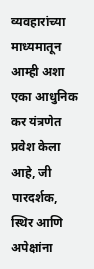व्यवहारांच्या माध्यमातून आम्ही अशा एका आधुनिक कर यंत्रणेत प्रवेश केला आहे, जी पारदर्शक, स्थिर आणि अपेक्षांना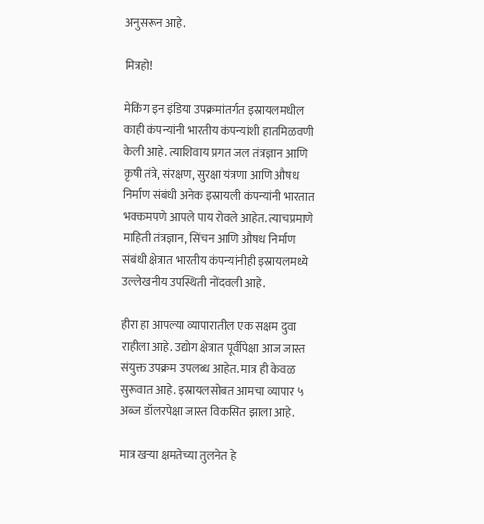अनुसरून आहे.

मित्रहो!

मेकिंग इन इंडिया उपक्रमांतर्गत इस्रायलमधील काही कंपन्यांनी भारतीय कंपन्यांशी हातमिळवणी केली आहे. त्याशिवाय प्रगत जल तंत्रज्ञान आणि कृषी तंत्रे, संरक्षण, सुरक्षा यंत्रणा आणि औषध निर्माण संबंधी अनेक इस्रायली कंपन्यांनी भारतात भक्कमपणे आपले पाय रोवले आहेत. त्याचप्रमाणे माहिती तंत्रज्ञान, सिंचन आणि औषध निर्माण संबंधी क्षेत्रात भारतीय कंपन्यांनीही इस्रायलमध्ये उल्लेखनीय उपस्थिती नोंदवली आहे.

हीरा हा आपल्या व्यापारातील एक सक्षम दुवा राहीला आहे. उद्योग क्षेत्रात पूर्वीपेक्षा आज जास्त संयुक्त उपक्रम उपलब्ध आहेत. मात्र ही केवळ सुरूवात आहे. इस्रायलसोबत आमचा व्यापार ५ अब्ज डॉलरपेक्षा जास्त विकसित झाला आहे.

मात्र खऱ्या क्षमतेच्या तुलनेत हे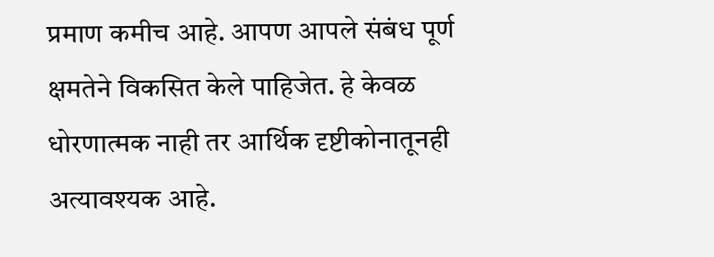प्रमाण कमीच आहे. आपण आपले संबंध पूर्ण क्षमतेने विकसित केले पाहिजेत. हे केवळ धोरणात्मक नाही तर आर्थिक दृष्टीकोनातूनही अत्यावश्यक आहे.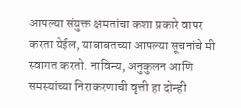आपल्या संयुक्त क्षमतांचा कशा प्रकारे वापर करता येईल, याबाबतच्या आपल्या सूचनांचे मी स्वागत करतो. नाविन्य, अनुकुलन आणि समस्यांच्या निराकरणाची वृत्ती हा दोन्ही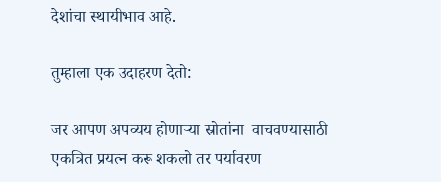देशांचा स्थायीभाव आहे.

तुम्हाला एक उदाहरण देतो:

जर आपण अपव्यय होणाऱ्या स्रोतांना  वाचवण्यासाठी एकत्रित प्रयत्न करू शकलो तर पर्यावरण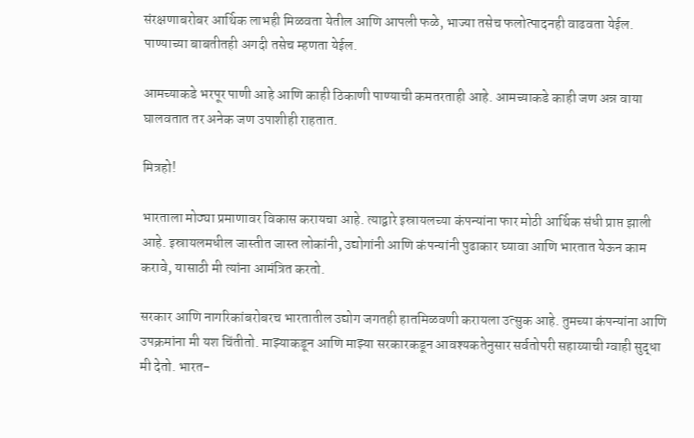संरक्षणाबरोबर आर्थिक लाभही मिळवता येतील आणि आपली फळे, भाज्या तसेच फलोत्पादनही वाढवता येईल. पाण्याच्या बाबतीतही अगदी तसेच म्हणता येईल.

आमच्याकडे भरपूर पाणी आहे आणि काही ठिकाणी पाण्याची कमतरताही आहे. आमच्याकडे काही जण अन्न वाया घालवतात तर अनेक जण उपाशीही राहतात.

मित्रहो!

भारताला मोठ्या प्रमाणावर विकास करायचा आहे. त्याद्वारे इस्रायलच्या कंपन्यांना फार मोठी आर्थिक संधी प्राप्त झाली आहे. इस्रायलमधील जास्तीत जास्त लोकांनी, उद्योगांनी आणि कंपन्यांनी पुढाकार घ्यावा आणि भारतात येऊन काम करावे, यासाठी मी त्यांना आमंत्रित करतो.

सरकार आणि नागरिकांबरोबरच भारतातील उद्योग जगतही हातमिळवणी करायला उत्सुक आहे. तुमच्या कंपन्यांना आणि उपक्रमांना मी यश चिंतीतो. माझ्याकडून आणि माझ्या सरकारकडून आवश्यकतेनुसार सर्वतोपरी सहाय्याची ग्वाही सुद्धा मी देतो. भारत-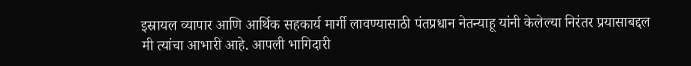इस्रायल व्यापार आणि आर्थिक सहकार्य मार्गी लावण्यासाठी पंतप्रधान नेतन्याहू यांनी केलेल्या निरंतर प्रयासाबद्दल मी त्यांचा आभारी आहे. आपली भागिदारी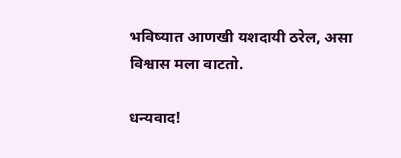भविष्यात आणखी यशदायी ठरेल, असा विश्वास मला वाटतो.

धन्यवाद!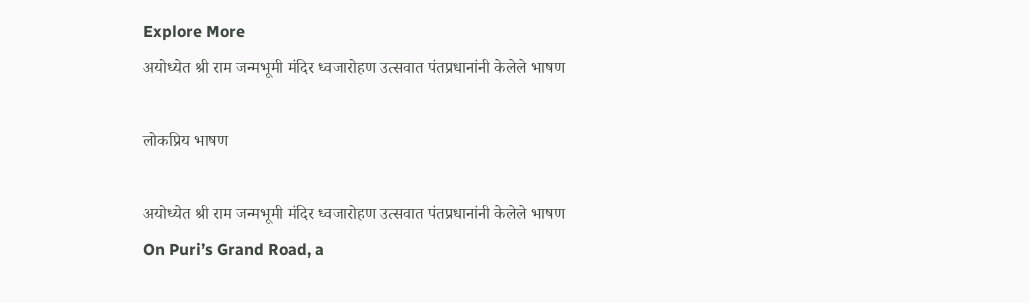Explore More
अयोध्येत श्री राम जन्मभूमी मंदिर ध्वजारोहण उत्सवात पंतप्रधानांनी केलेले भाषण

लोकप्रिय भाषण

अयोध्येत श्री राम जन्मभूमी मंदिर ध्वजारोहण उत्सवात पंतप्रधानांनी केलेले भाषण
On Puri’s Grand Road, a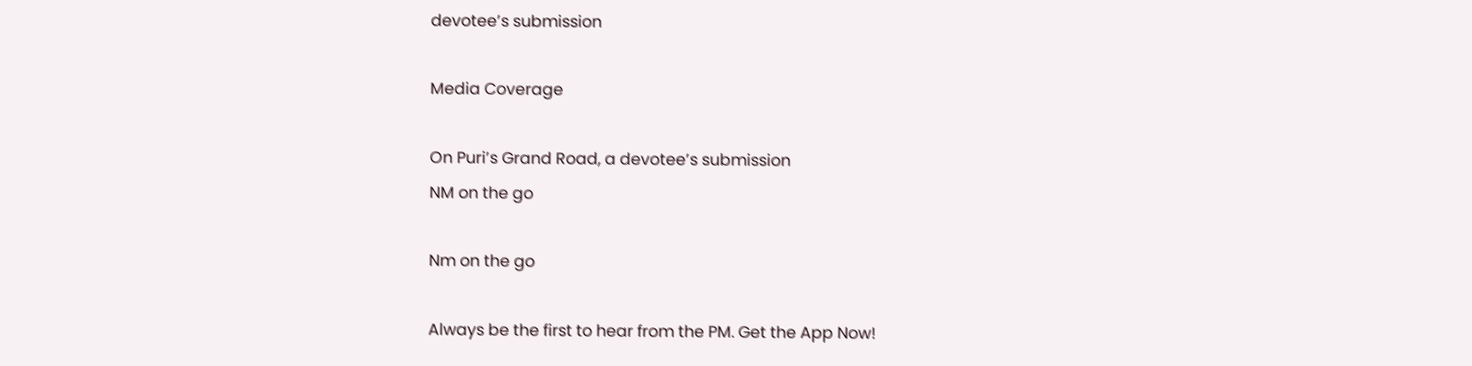devotee’s submission

Media Coverage

On Puri’s Grand Road, a devotee’s submission
NM on the go

Nm on the go

Always be the first to hear from the PM. Get the App Now!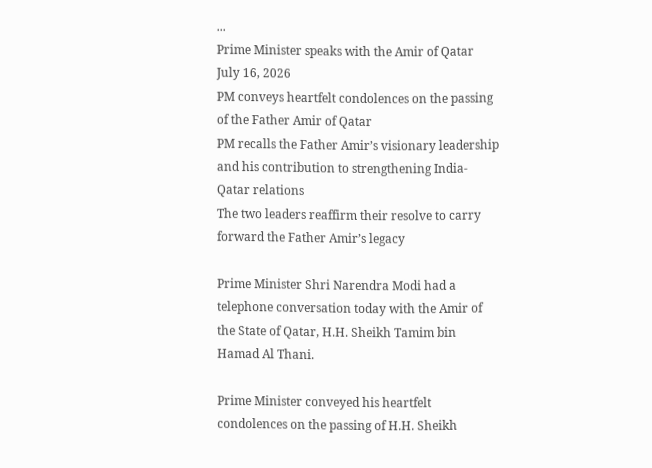...
Prime Minister speaks with the Amir of Qatar
July 16, 2026
PM conveys heartfelt condolences on the passing of the Father Amir of Qatar
PM recalls the Father Amir’s visionary leadership and his contribution to strengthening India-Qatar relations
The two leaders reaffirm their resolve to carry forward the Father Amir’s legacy

Prime Minister Shri Narendra Modi had a telephone conversation today with the Amir of the State of Qatar, H.H. Sheikh Tamim bin Hamad Al Thani.

Prime Minister conveyed his heartfelt condolences on the passing of H.H. Sheikh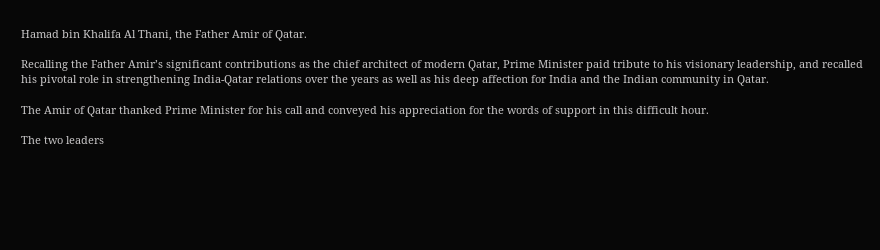Hamad bin Khalifa Al Thani, the Father Amir of Qatar.

Recalling the Father Amir’s significant contributions as the chief architect of modern Qatar, Prime Minister paid tribute to his visionary leadership, and recalled his pivotal role in strengthening India-Qatar relations over the years as well as his deep affection for India and the Indian community in Qatar.

The Amir of Qatar thanked Prime Minister for his call and conveyed his appreciation for the words of support in this difficult hour.

The two leaders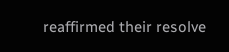reaffirmed their resolve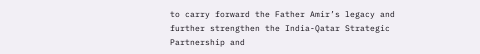to carry forward the Father Amir’s legacy and further strengthen the India-Qatar Strategic Partnership and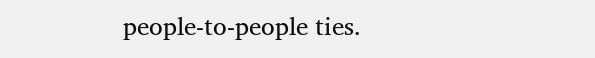people-to-people ties.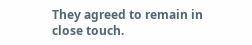They agreed to remain in close touch.